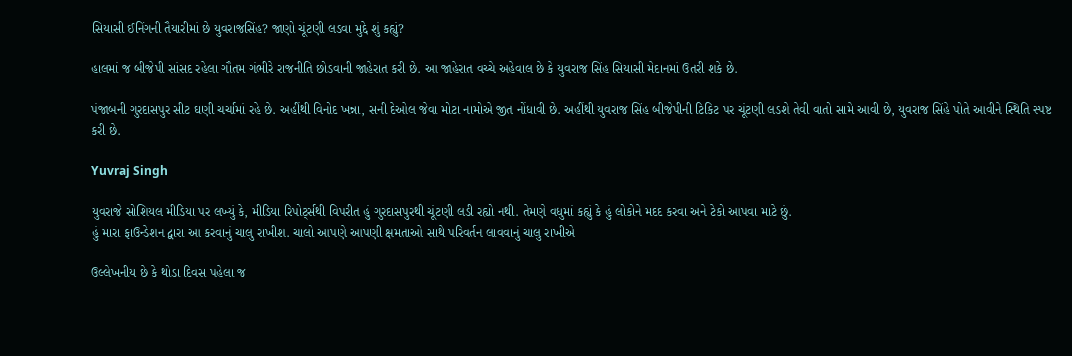સિયાસી ઈનિંગની તૈયારીમાં છે યુવરાજસિંહ? જાણો ચૂંટણી લડવા મુદ્દે શું કહ્યું?

હાલમાં જ બીજેપી સાંસદ રહેલા ગૌતમ ગંભીરે રાજનીતિ છોડવાની જાહેરાત કરી છે. આ જાહેરાત વચ્ચે અહેવાલ છે કે યુવરાજ સિંહ સિયાસી મેદાનમાં ઉતરી શકે છે.

પંજાબની ગુરદાસપુર સીટ ઘણી ચર્ચામાં રહે છે. અહીંથી વિનોદ ખન્ના, સની દેઓલ જેવા મોટા નામોએ જીત નોંધાવી છે. અહીંથી યુવરાજ સિંહ બીજેપીની ટિકિટ પર ચૂંટણી લડશે તેવી વાતો સામે આવી છે, યુવરાજ સિંહે પોતે આવીને સ્થિતિ સ્પષ્ટ કરી છે.

Yuvraj Singh

યુવરાજે સોશિયલ મીડિયા પર લખ્યું કે, મીડિયા રિપોર્ટ્સથી વિપરીત હું ગુરદાસપુરથી ચૂંટણી લડી રહ્યો નથી. તેમણે વધુમાં કહ્યું કે હું લોકોને મદદ કરવા અને ટેકો આપવા માટે છું.
હું મારા ફાઉન્ડેશન દ્વારા આ કરવાનું ચાલુ રાખીશ. ચાલો આપણે આપણી ક્ષમતાઓ સાથે પરિવર્તન લાવવાનું ચાલુ રાખીએ

ઉલ્લેખનીય છે કે થોડા દિવસ પહેલા જ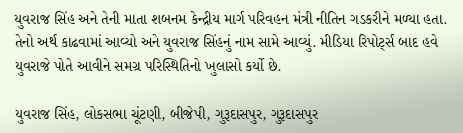યુવરાજ સિંહ અને તેની માતા શબનમ કેન્દ્રીય માર્ગ પરિવહન મંત્રી નીતિન ગડકરીને મળ્યા હતા. તેનો અર્થ કાઢવામાં આવ્યો અને યુવરાજ સિંહનું નામ સામે આવ્યું. મીડિયા રિપોર્ટ્સ બાદ હવે યુવરાજે પોતે આવીને સમગ્ર પરિસ્થિતિનો ખુલાસો કર્યો છે.

યુવરાજ સિંહ, લોકસભા ચૂંટણી, બીજેપી, ગુરૂદાસપુર, ગુરૂદાસપુર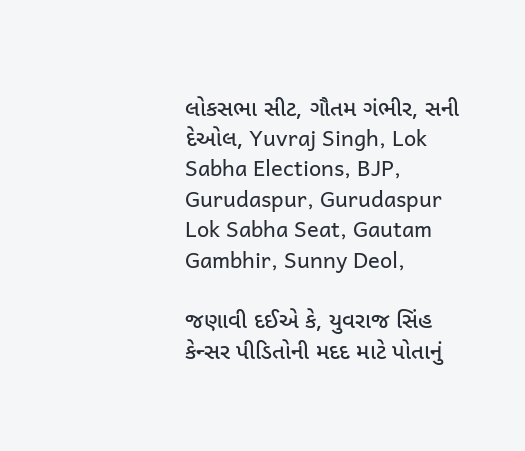લોકસભા સીટ, ગૌતમ ગંભીર, સની દેઓલ, Yuvraj Singh, Lok Sabha Elections, BJP, Gurudaspur, Gurudaspur Lok Sabha Seat, Gautam Gambhir, Sunny Deol,

જણાવી દઈએ કે, યુવરાજ સિંહ કેન્સર પીડિતોની મદદ માટે પોતાનું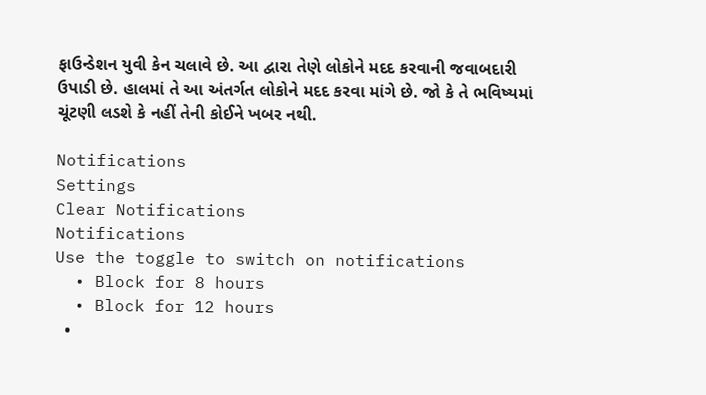ફાઉન્ડેશન યુવી કેન ચલાવે છે. આ દ્વારા તેણે લોકોને મદદ કરવાની જવાબદારી ઉપાડી છે. હાલમાં તે આ અંતર્ગત લોકોને મદદ કરવા માંગે છે. જો કે તે ભવિષ્યમાં ચૂંટણી લડશે કે નહીં તેની કોઈને ખબર નથી.

Notifications
Settings
Clear Notifications
Notifications
Use the toggle to switch on notifications
  • Block for 8 hours
  • Block for 12 hours
  •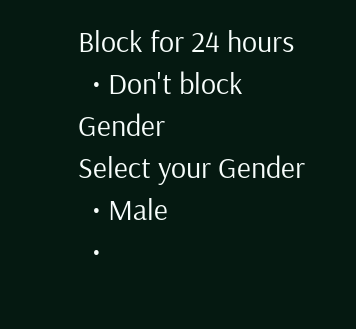Block for 24 hours
  • Don't block
Gender
Select your Gender
  • Male
  •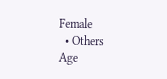Female
  • Others
Age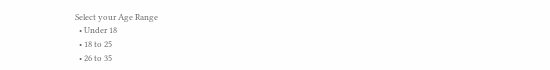Select your Age Range
  • Under 18
  • 18 to 25
  • 26 to 35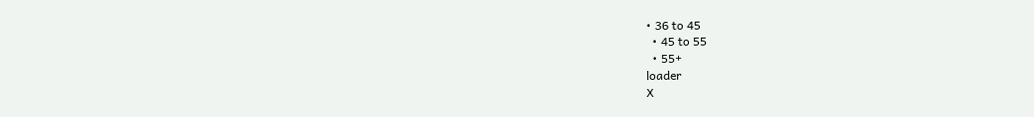• 36 to 45
  • 45 to 55
  • 55+
loader
X